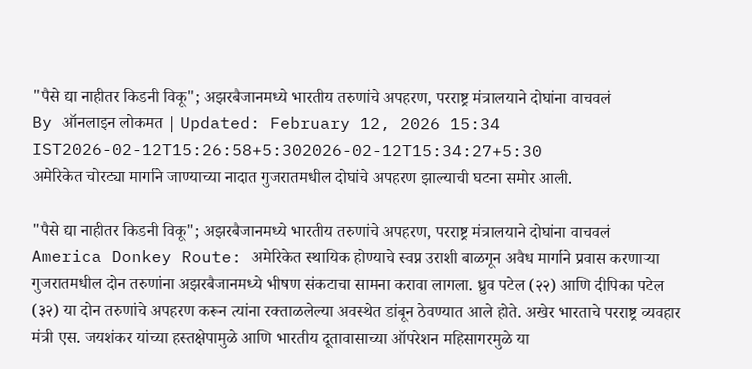"पैसे द्या नाहीतर किडनी विकू"; अझरबैजानमध्ये भारतीय तरुणांचे अपहरण, परराष्ट्र मंत्रालयाने दोघांना वाचवलं
By ऑनलाइन लोकमत | Updated: February 12, 2026 15:34 IST2026-02-12T15:26:58+5:302026-02-12T15:34:27+5:30
अमेरिकेत चोरट्या मार्गाने जाण्याच्या नादात गुजरातमधील दोघांचे अपहरण झाल्याची घटना समोर आली.

"पैसे द्या नाहीतर किडनी विकू"; अझरबैजानमध्ये भारतीय तरुणांचे अपहरण, परराष्ट्र मंत्रालयाने दोघांना वाचवलं
America Donkey Route: अमेरिकेत स्थायिक होण्याचे स्वप्न उराशी बाळगून अवैध मार्गाने प्रवास करणाऱ्या गुजरातमधील दोन तरुणांना अझरबैजानमध्ये भीषण संकटाचा सामना करावा लागला. ध्रुव पटेल (२२) आणि दीपिका पटेल (३२) या दोन तरुणांचे अपहरण करून त्यांना रक्ताळलेल्या अवस्थेत डांबून ठेवण्यात आले होते. अखेर भारताचे परराष्ट्र व्यवहार मंत्री एस. जयशंकर यांच्या हस्तक्षेपामुळे आणि भारतीय दूतावासाच्या ऑपरेशन महिसागरमुळे या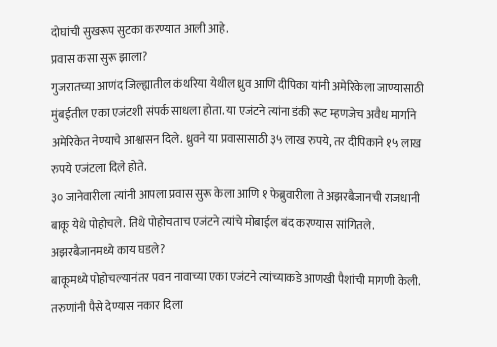दोघांची सुखरूप सुटका करण्यात आली आहे.
प्रवास कसा सुरू झाला?
गुजरातच्या आणंद जिल्ह्यातील कंथरिया येथील ध्रुव आणि दीपिका यांनी अमेरिकेला जाण्यासाठी मुंबईतील एका एजंटशी संपर्क साधला होता. या एजंटने त्यांना डंकी रूट म्हणजेच अवैध मार्गाने अमेरिकेत नेण्याचे आश्वासन दिले. ध्रुवने या प्रवासासाठी ३५ लाख रुपये, तर दीपिकाने १५ लाख रुपये एजंटला दिले होते.
३० जानेवारीला त्यांनी आपला प्रवास सुरू केला आणि १ फेब्रुवारीला ते अझरबैजानची राजधानी बाकू येथे पोहोचले. तिथे पोहोचताच एजंटने त्यांचे मोबाईल बंद करण्यास सांगितले.
अझरबैजानमध्ये काय घडले?
बाकूमध्ये पोहोचल्यानंतर पवन नावाच्या एका एजंटने त्यांच्याकडे आणखी पैशांची मागणी केली. तरुणांनी पैसे देण्यास नकार दिला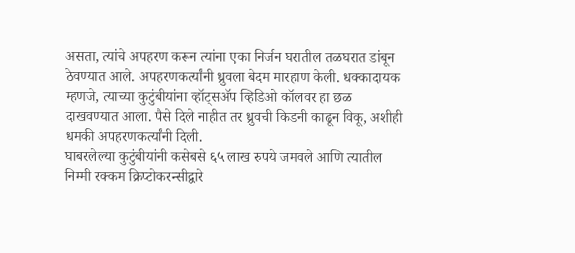असता, त्यांचे अपहरण करून त्यांना एका निर्जन घरातील तळघरात डांबून ठेवण्यात आले. अपहरणकर्त्यांनी ध्रुवला बेदम मारहाण केली. धक्कादायक म्हणजे, त्याच्या कुटुंबीयांना व्हॉट्सॲप व्हिडिओ कॉलवर हा छळ दाखवण्यात आला. पैसे दिले नाहीत तर ध्रुवची किडनी काढून विकू, अशीही धमकी अपहरणकर्त्यांनी दिली.
घाबरलेल्या कुटुंबीयांनी कसेबसे ६५ लाख रुपये जमवले आणि त्यातील निम्मी रक्कम क्रिप्टोकरन्सीद्वारे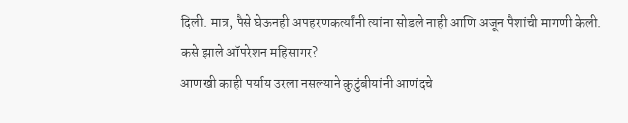दिली. मात्र, पैसे घेऊनही अपहरणकर्त्यांनी त्यांना सोडले नाही आणि अजून पैशांची मागणी केली.
कसे झाले ऑपरेशन महिसागर?
आणखी काही पर्याय उरला नसल्याने कुटुंबीयांनी आणंदचे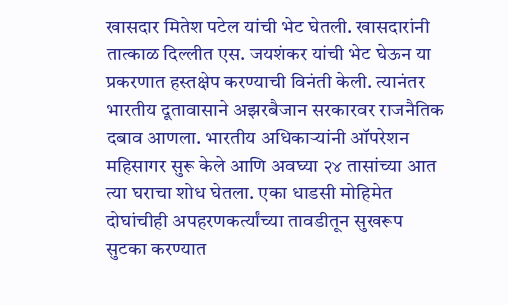खासदार मितेश पटेल यांची भेट घेतली. खासदारांनी तात्काळ दिल्लीत एस. जयशंकर यांची भेट घेऊन या प्रकरणात हस्तक्षेप करण्याची विनंती केली. त्यानंतर भारतीय दूतावासाने अझरबैजान सरकारवर राजनैतिक दबाव आणला. भारतीय अधिकाऱ्यांनी ऑपरेशन महिसागर सुरू केले आणि अवघ्या २४ तासांच्या आत त्या घराचा शोध घेतला. एका धाडसी मोहिमेत दोघांचीही अपहरणकर्त्यांच्या तावडीतून सुखरूप सुटका करण्यात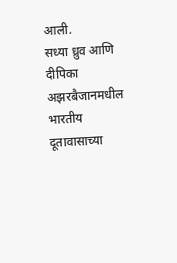आली.
सध्या ध्रुव आणि दीपिका अझरबैजानमधील भारतीय दूतावासाच्या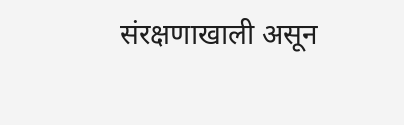संरक्षणाखाली असून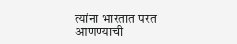त्यांना भारतात परत आणण्याची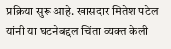प्रक्रिया सुरू आहे. खासदार मितेश पटेल यांनी या घटनेबद्दल चिंता व्यक्त केली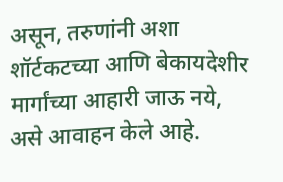असून, तरुणांनी अशा शॉर्टकटच्या आणि बेकायदेशीर मार्गांच्या आहारी जाऊ नये, असे आवाहन केले आहे.